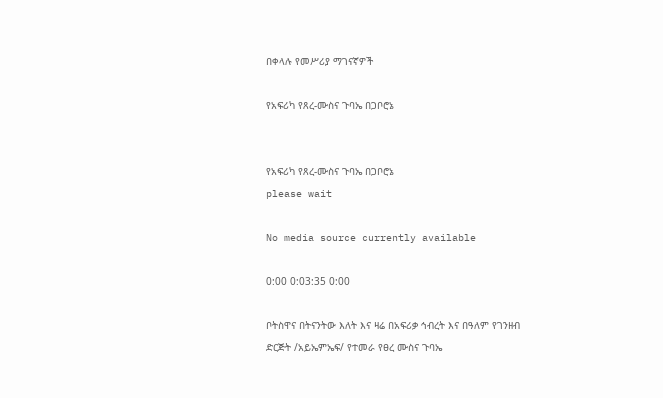በቀላሉ የመሥሪያ ማገናኛዎች

የአፍሪካ የጸረ-ሙስና ጉባኤ በጋቦሮኔ


የአፍሪካ የጸረ-ሙስና ጉባኤ በጋቦሮኔ
please wait

No media source currently available

0:00 0:03:35 0:00

ቦትስዋና በትናንትው እለት እና ዛሬ በአፍሪቃ ኅብረት እና በዓለም የገንዘብ ድርጅት /አይኤምኤፍ/ የተመራ የፀረ ሙስና ጉባኤ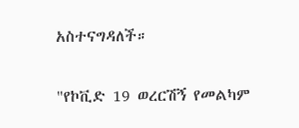አስተናግዳለች።

"የኮቪድ 19 ወረርሽኝ የመልካም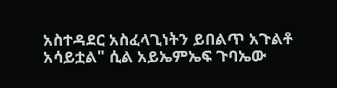አስተዳደር አስፈላጊነትን ይበልጥ አጉልቶ አሳይቷል" ሲል አይኤምኤፍ ጉባኤው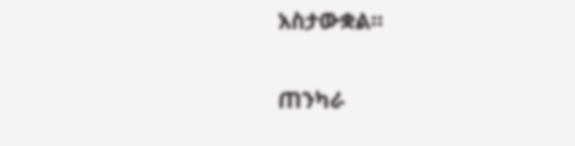አስታውቋል።

ጠንካራ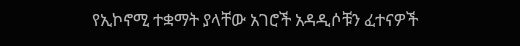የኢኮኖሚ ተቋማት ያላቸው አገሮች አዳዲሶቹን ፈተናዎች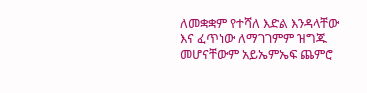ለመቋቋም የተሻለ እድል እንዳላቸው እና ፈጥነው ለማገገምም ዝግጁ መሆናቸውም አይኤምኤፍ ጨምሮ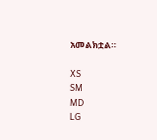አመልክቷል።

XS
SM
MD
LG